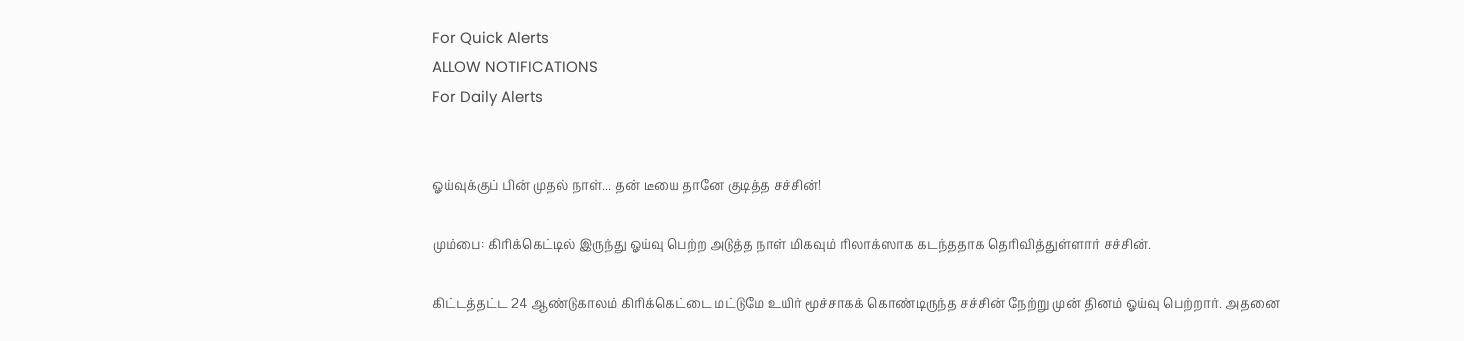For Quick Alerts
ALLOW NOTIFICATIONS
For Daily Alerts


ஓய்வுக்குப் பின் முதல் நாள்... தன் டீயை தானே குடித்த சச்சின்!

மும்பை: கிரிக்கெட்டில் இருந்து ஓய்வு பெற்ற அடுத்த நாள் மிகவும் ரிலாக்ஸாக கடந்ததாக தெரிவித்துள்ளார் சச்சின்.

கிட்டத்தட்ட 24 ஆண்டுகாலம் கிரிக்கெட்டை மட்டுமே உயிர் மூச்சாகக் கொண்டிருந்த சச்சின் நேற்று முன் தினம் ஓய்வு பெற்றார். அதனை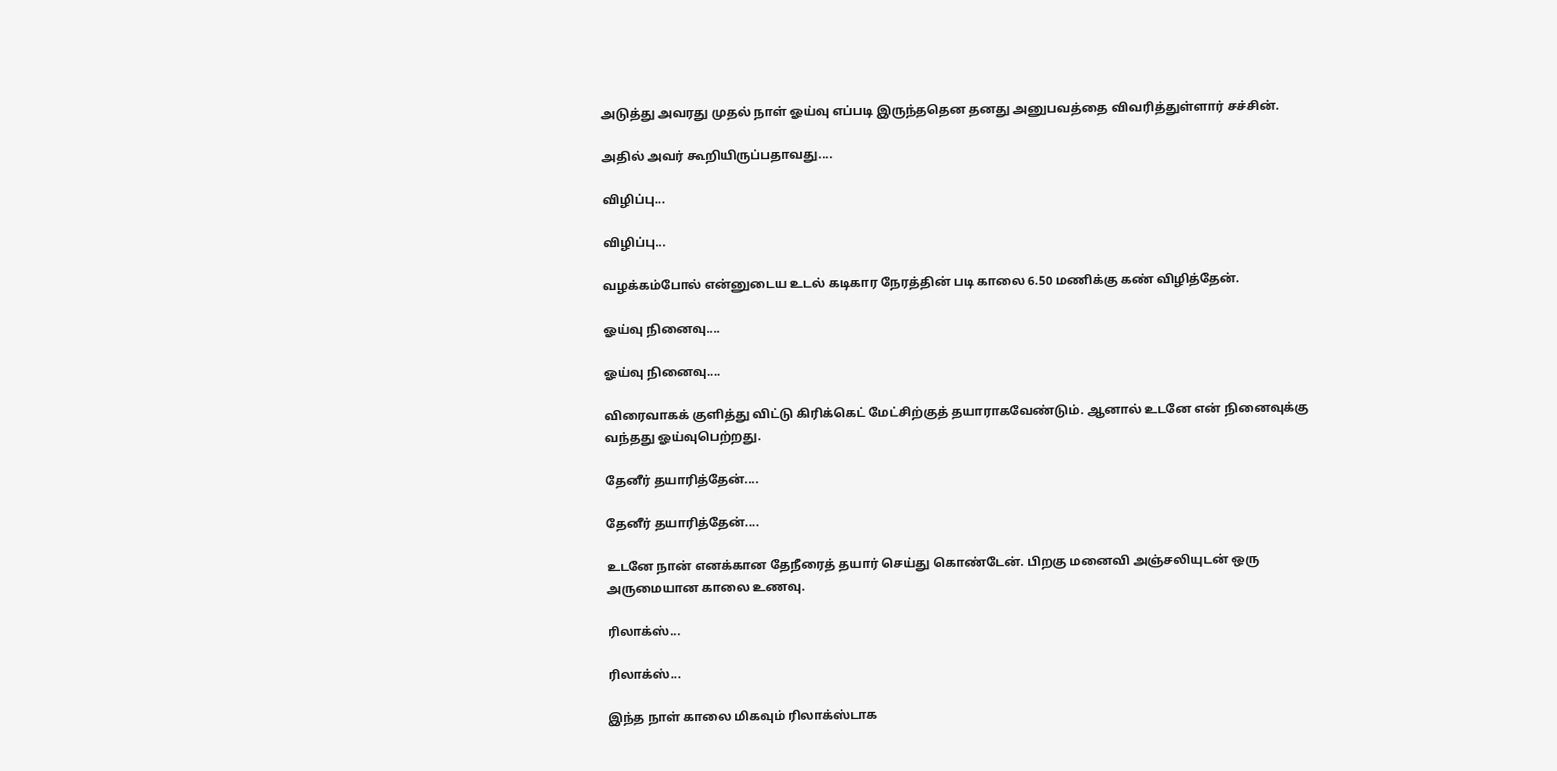அடுத்து அவரது முதல் நாள் ஓய்வு எப்படி இருந்ததென தனது அனுபவத்தை விவரித்துள்ளார் சச்சின்.

அதில் அவர் கூறியிருப்பதாவது....

விழிப்பு...

விழிப்பு...

வழக்கம்போல் என்னுடைய உடல் கடிகார நேரத்தின் படி காலை 6.50 மணிக்கு கண் விழித்தேன்.

ஓய்வு நினைவு....

ஓய்வு நினைவு....

விரைவாகக் குளித்து விட்டு கிரிக்கெட் மேட்சிற்குத் தயாராகவேண்டும். ஆனால் உடனே என் நினைவுக்கு வந்தது ஓய்வுபெற்றது.

தேனீர் தயாரித்தேன்....

தேனீர் தயாரித்தேன்....

உடனே நான் எனக்கான தேநீரைத் தயார் செய்து கொண்டேன். பிறகு மனைவி அஞ்சலியுடன் ஒரு அருமையான காலை உணவு.

ரிலாக்ஸ்...

ரிலாக்ஸ்...

இந்த நாள் காலை மிகவும் ரிலாக்ஸ்டாக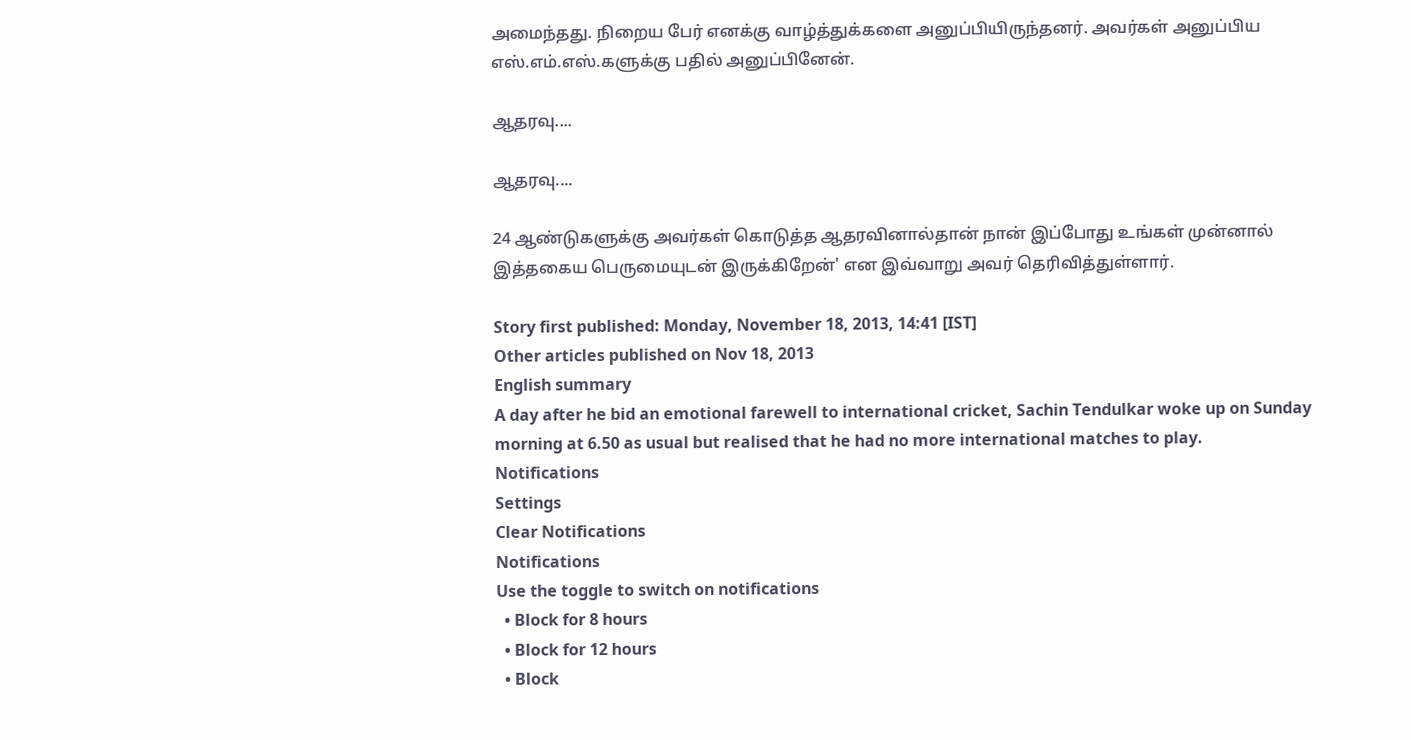அமைந்தது. நிறைய பேர் எனக்கு வாழ்த்துக்களை அனுப்பியிருந்தனர். அவர்கள் அனுப்பிய எஸ்.எம்.எஸ்.களுக்கு பதில் அனுப்பினேன்.

ஆதரவு....

ஆதரவு....

24 ஆண்டுகளுக்கு அவர்கள் கொடுத்த ஆதரவினால்தான் நான் இப்போது உங்கள் முன்னால் இத்தகைய பெருமையுடன் இருக்கிறேன்' என இவ்வாறு அவர் தெரிவித்துள்ளார்.

Story first published: Monday, November 18, 2013, 14:41 [IST]
Other articles published on Nov 18, 2013
English summary
A day after he bid an emotional farewell to international cricket, Sachin Tendulkar woke up on Sunday morning at 6.50 as usual but realised that he had no more international matches to play.
Notifications
Settings
Clear Notifications
Notifications
Use the toggle to switch on notifications
  • Block for 8 hours
  • Block for 12 hours
  • Block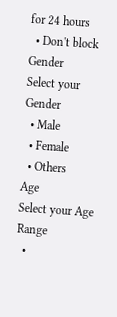for 24 hours
  • Don't block
Gender
Select your Gender
  • Male
  • Female
  • Others
Age
Select your Age Range
  •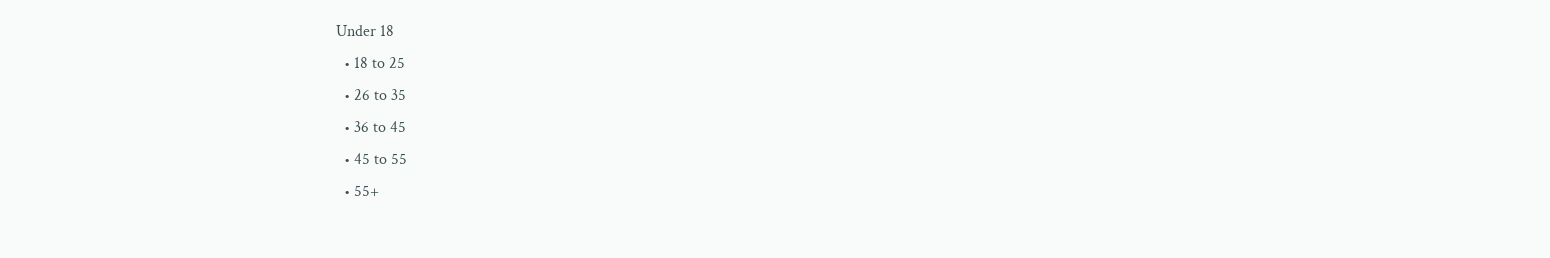Under 18
  • 18 to 25
  • 26 to 35
  • 36 to 45
  • 45 to 55
  • 55+